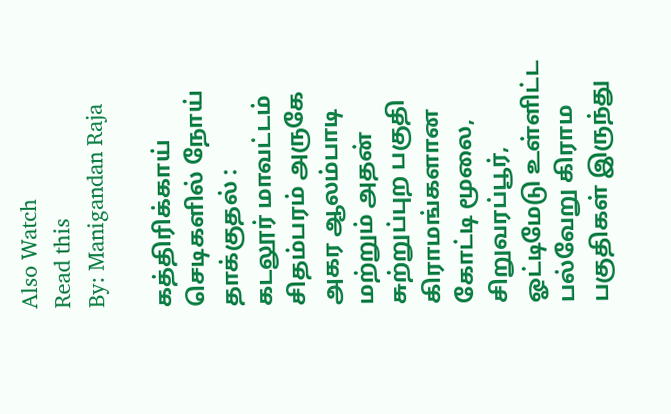Also Watch
Read this
By: Manigandan Raja

கத்திரிக்காய் செடிகளில் நோய் தாக்குதல் :
கடலூர் மாவட்டம் சிதம்பரம் அருகே அகர ஆலம்பாடி மற்றும் அதன் சுற்றுப்புற பகுதி கிராமங்களான கோட்டி மூலை, சிறுவரப்பூர், ஓட்டிமேடு உள்ளிட்ட பல்வேறு கிராம பகுதிகள் இருந்து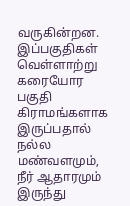வருகின்றன. இப்பகுதிகள் வெள்ளாற்று கரையோர பகுதி கிராமங்களாக இருப்பதால் நல்ல மண்வளமும், நீர் ஆதாரமும் இருந்து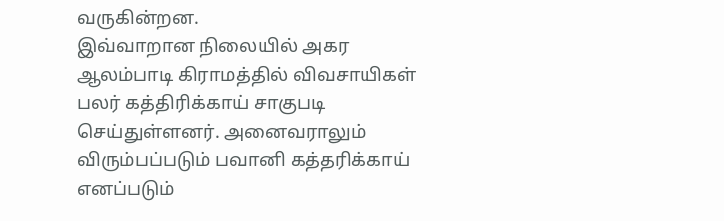வருகின்றன.
இவ்வாறான நிலையில் அகர ஆலம்பாடி கிராமத்தில் விவசாயிகள் பலர் கத்திரிக்காய் சாகுபடி செய்துள்ளனர். அனைவராலும் விரும்பப்படும் பவானி கத்தரிக்காய் எனப்படும்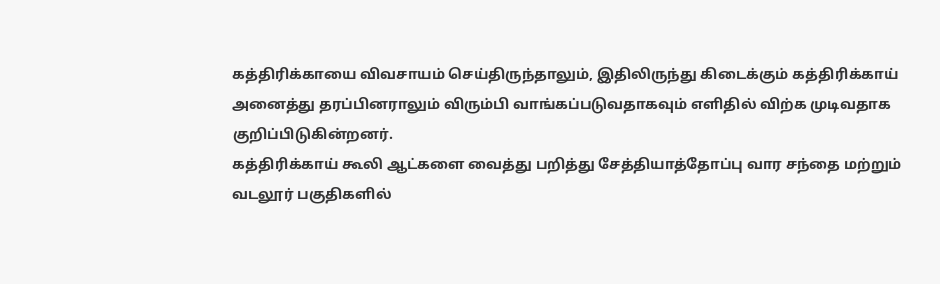கத்திரிக்காயை விவசாயம் செய்திருந்தாலும், இதிலிருந்து கிடைக்கும் கத்திரிக்காய் அனைத்து தரப்பினராலும் விரும்பி வாங்கப்படுவதாகவும் எளிதில் விற்க முடிவதாக குறிப்பிடுகின்றனர்.
கத்திரிக்காய் கூலி ஆட்களை வைத்து பறித்து சேத்தியாத்தோப்பு வார சந்தை மற்றும் வடலூர் பகுதிகளில்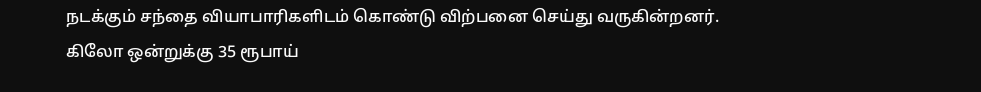நடக்கும் சந்தை வியாபாரிகளிடம் கொண்டு விற்பனை செய்து வருகின்றனர். கிலோ ஒன்றுக்கு 35 ரூபாய்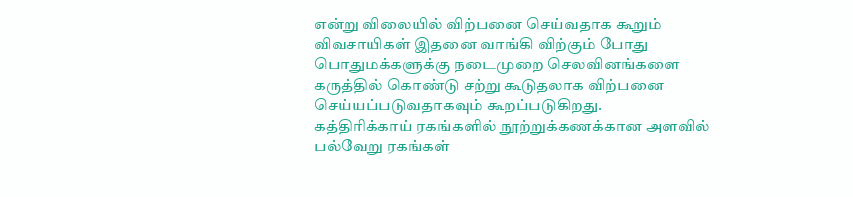என்று விலையில் விற்பனை செய்வதாக கூறும் விவசாயிகள் இதனை வாங்கி விற்கும் போது பொதுமக்களுக்கு நடைமுறை செலவினங்களை கருத்தில் கொண்டு சற்று கூடுதலாக விற்பனை செய்யப்படுவதாகவும் கூறப்படுகிறது.
கத்திரிக்காய் ரகங்களில் நூற்றுக்கணக்கான அளவில் பல்வேறு ரகங்கள்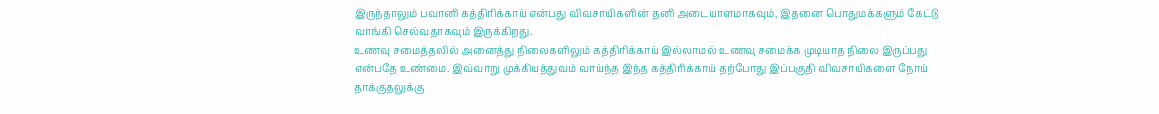இருந்தாலும் பவானி கத்திரிக்காய் என்பது விவசாயிகளின் தனி அடையாளமாகவும், இதனை பொதுமக்களும் கேட்டு வாங்கி செல்வதாகவும் இருக்கிறது.
உணவு சமைத்தலில் அனைத்து நிலைகளிலும் கத்திரிக்காய் இல்லாமல் உணவு சமைக்க முடியாத நிலை இருப்பது என்பதே உண்மை. இவ்வாறு முக்கியத்துவம் வாய்ந்த இந்த கத்திரிக்காய் தற்போது இப்பகுதி விவசாயிகளை நோய் தாக்குதலுக்கு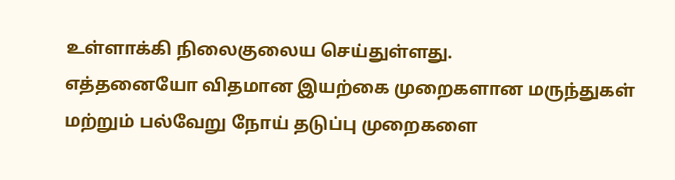உள்ளாக்கி நிலைகுலைய செய்துள்ளது.
எத்தனையோ விதமான இயற்கை முறைகளான மருந்துகள் மற்றும் பல்வேறு நோய் தடுப்பு முறைகளை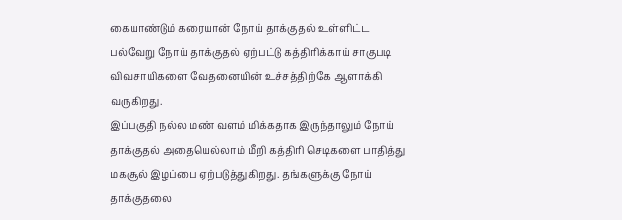கையாண்டும் கரையான் நோய் தாக்குதல் உள்ளிட்ட பல்வேறு நோய் தாக்குதல் ஏற்பட்டு கத்திரிக்காய் சாகுபடி விவசாயிகளை வேதனையின் உச்சத்திற்கே ஆளாக்கி வருகிறது.
இப்பகுதி நல்ல மண் வளம் மிக்கதாக இருந்தாலும் நோய் தாக்குதல் அதையெல்லாம் மீறி கத்திரி செடிகளை பாதித்து மகசூல் இழப்பை ஏற்படுத்துகிறது. தங்களுக்கு நோய் தாக்குதலை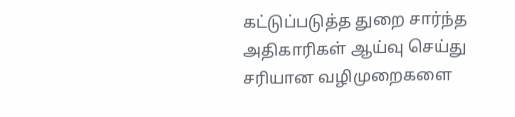கட்டுப்படுத்த துறை சார்ந்த
அதிகாரிகள் ஆய்வு செய்து சரியான வழிமுறைகளை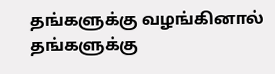தங்களுக்கு வழங்கினால் தங்களுக்கு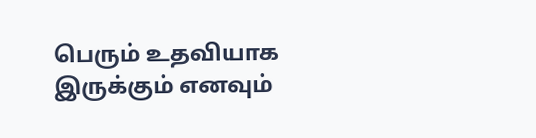பெரும் உதவியாக இருக்கும் எனவும்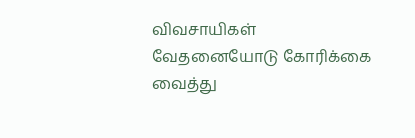விவசாயிகள் வேதனையோடு கோரிக்கை வைத்து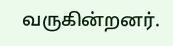வருகின்றனர்.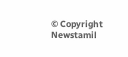© Copyright Newstamil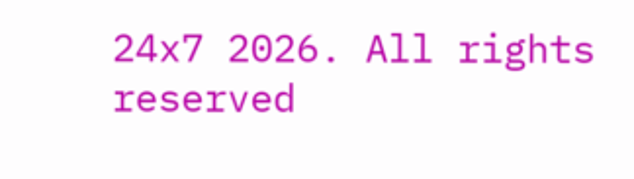24x7 2026. All rights reserved